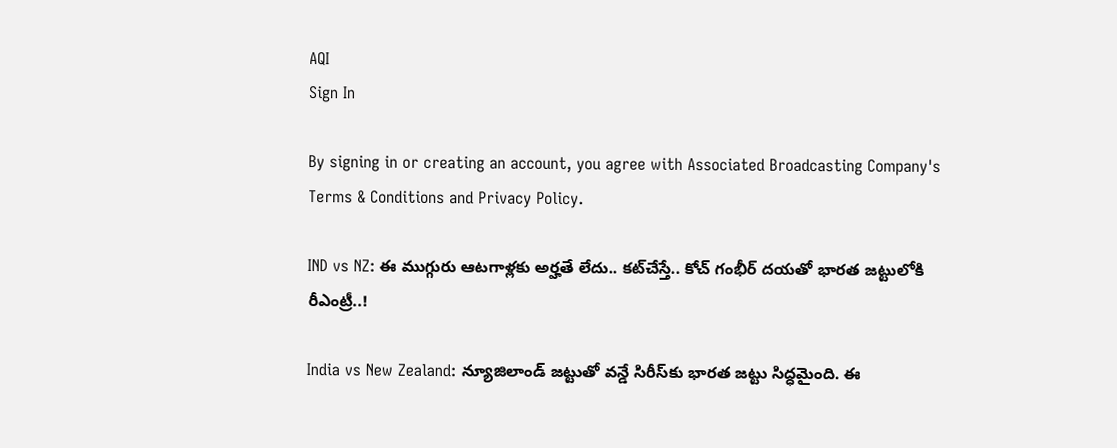AQI
Sign In

By signing in or creating an account, you agree with Associated Broadcasting Company's Terms & Conditions and Privacy Policy.

IND vs NZ: ఈ ముగ్గురు ఆటగాళ్లకు అర్హతే లేదు.. కట్‌చేస్తే.. కోచ్ గంభీర్ దయతో భారత జట్టులోకి రీఎంట్రీ..!

India vs New Zealand: న్యూజిలాండ్ జట్టుతో వన్డే సిరీస్‌కు భారత జట్టు సిద్ధమైంది. ఈ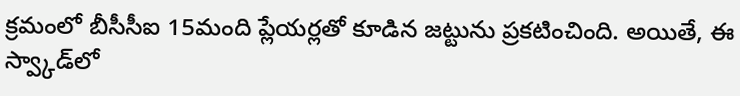క్రమంలో బీసీసీఐ 15మంది ప్లేయర్లతో కూడిన జట్టును ప్రకటించింది. అయితే, ఈ స్వ్కాడ్‌లో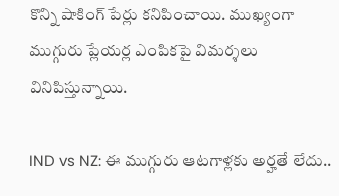కొన్ని షాకింగ్ పేర్లు కనిపించాయి. ముఖ్యంగా ముగ్గురు ప్లేయర్ల ఎంపికపై విమర్శలు వినిపిస్తున్నాయి.

IND vs NZ: ఈ ముగ్గురు ఆటగాళ్లకు అర్హతే లేదు..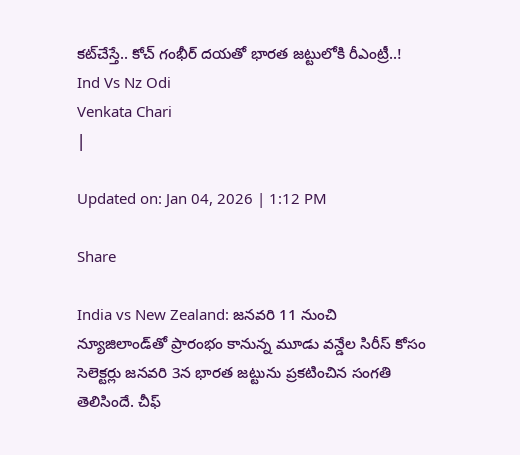కట్‌చేస్తే.. కోచ్ గంభీర్ దయతో భారత జట్టులోకి రీఎంట్రీ..!
Ind Vs Nz Odi
Venkata Chari
|

Updated on: Jan 04, 2026 | 1:12 PM

Share

India vs New Zealand: జనవరి 11 నుంచి న్యూజిలాండ్‌తో ప్రారంభం కానున్న మూడు వన్డేల సిరీస్ కోసం సెలెక్టర్లు జనవరి 3న భారత జట్టును ప్రకటించిన సంగతి తెలిసిందే. చీఫ్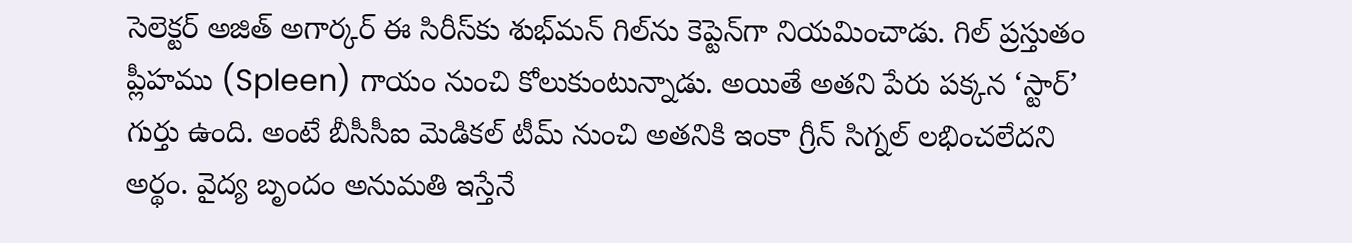సెలెక్టర్ అజిత్ అగార్కర్ ఈ సిరీస్‌కు శుభ్‌మన్ గిల్‌ను కెప్టెన్‌గా నియమించాడు. గిల్ ప్రస్తుతం ప్లీహము (Spleen) గాయం నుంచి కోలుకుంటున్నాడు. అయితే అతని పేరు పక్కన ‘స్టార్’ గుర్తు ఉంది. అంటే బీసీసీఐ మెడికల్ టీమ్ నుంచి అతనికి ఇంకా గ్రీన్ సిగ్నల్ లభించలేదని అర్థం. వైద్య బృందం అనుమతి ఇస్తేనే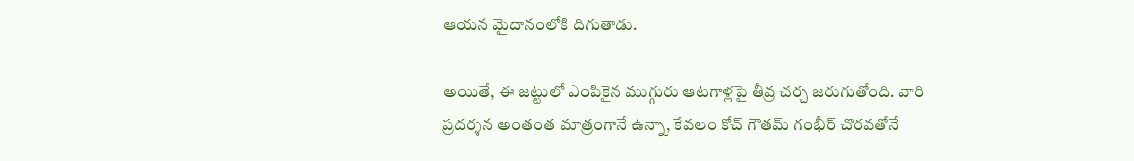ఆయన మైదానంలోకి దిగుతాడు.

అయితే, ఈ జట్టులో ఎంపికైన ముగ్గురు ఆటగాళ్లపై తీవ్ర చర్చ జరుగుతోంది. వారి ప్రదర్శన అంతంత మాత్రంగానే ఉన్నా, కేవలం కోచ్ గౌతమ్ గంభీర్ చొరవతోనే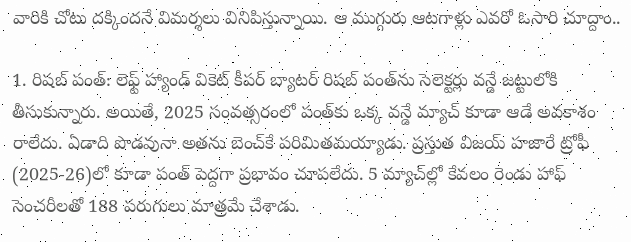వారికి చోటు దక్కిందనే విమర్శలు వినిపిస్తున్నాయి. ఆ ముగ్గురు ఆటగాళ్లు ఎవరో ఓసారి చూద్దాం..

1. రిషబ్ పంత్: లెఫ్ట్ హ్యాండ్ వికెట్ కీపర్ బ్యాటర్ రిషబ్ పంత్‌ను సెలెక్టర్లు వన్డే జట్టులోకి తీసుకున్నారు. అయితే, 2025 సంవత్సరంలో పంత్‌కు ఒక్క వన్డే మ్యాచ్ కూడా ఆడే అవకాశం రాలేదు. ఏడాది పొడవునా అతను బెంచ్‌కే పరిమితమయ్యాడు. ప్రస్తుత విజయ్ హజారే ట్రోఫీ (2025-26)లో కూడా పంత్ పెద్దగా ప్రభావం చూపలేదు. 5 మ్యాచ్‌ల్లో కేవలం రెండు హాఫ్ సెంచరీలతో 188 పరుగులు మాత్రమే చేశాడు.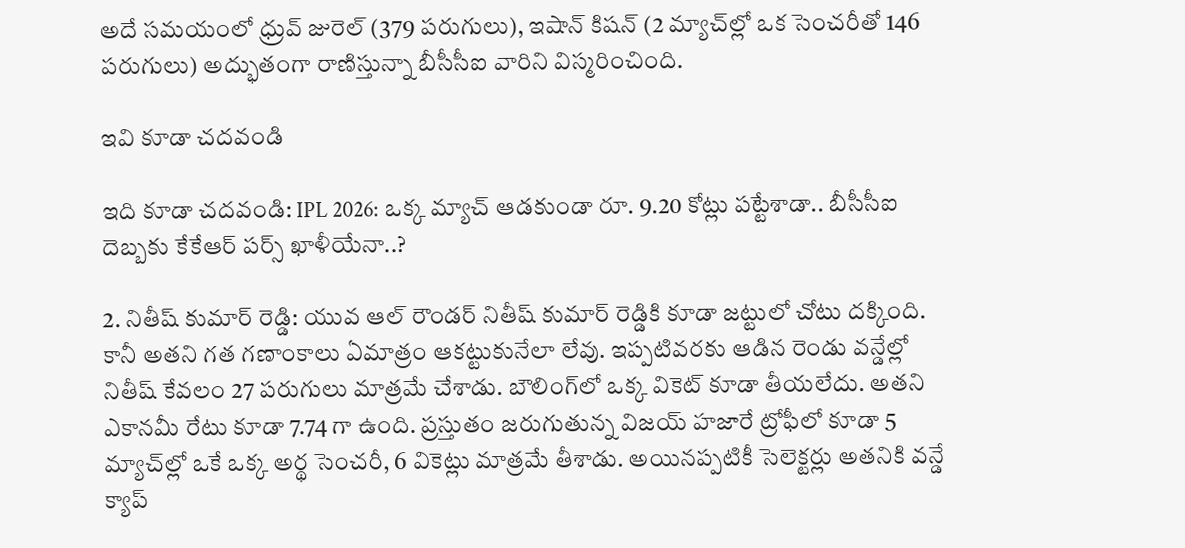అదే సమయంలో ధ్రువ్ జురెల్ (379 పరుగులు), ఇషాన్ కిషన్ (2 మ్యాచ్‌ల్లో ఒక సెంచరీతో 146 పరుగులు) అద్భుతంగా రాణిస్తున్నా బీసీసీఐ వారిని విస్మరించింది.

ఇవి కూడా చదవండి

ఇది కూడా చదవండి: IPL 2026: ఒక్క మ్యాచ్ ఆడకుండా రూ. 9.20 కోట్లు పట్టేశాడా.. బీసీసీఐ దెబ్బకు కేకేఆర్ పర్స్ ఖాళీయేనా..?

2. నితీష్ కుమార్ రెడ్డి: యువ ఆల్ రౌండర్ నితీష్ కుమార్ రెడ్డికి కూడా జట్టులో చోటు దక్కింది. కానీ అతని గత గణాంకాలు ఏమాత్రం ఆకట్టుకునేలా లేవు. ఇప్పటివరకు ఆడిన రెండు వన్డేల్లో నితీష్ కేవలం 27 పరుగులు మాత్రమే చేశాడు. బౌలింగ్‌లో ఒక్క వికెట్ కూడా తీయలేదు. అతని ఎకానమీ రేటు కూడా 7.74 గా ఉంది. ప్రస్తుతం జరుగుతున్న విజయ్ హజారే ట్రోఫీలో కూడా 5 మ్యాచ్‌ల్లో ఒకే ఒక్క అర్థ సెంచరీ, 6 వికెట్లు మాత్రమే తీశాడు. అయినప్పటికీ సెలెక్టర్లు అతనికి వన్డే క్యాప్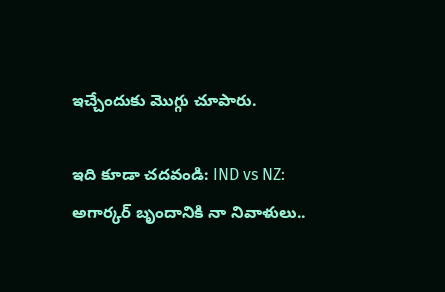ఇచ్చేందుకు మొగ్గు చూపారు.

ఇది కూడా చదవండి: IND vs NZ: అగార్కర్ బృందానికి నా నివాళులు..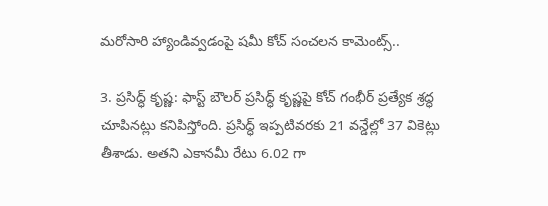మరోసారి హ్యాండివ్వడంపై షమీ కోచ్ సంచలన కామెంట్స్..

3. ప్రసిద్ధ్ కృష్ణ: ఫాస్ట్ బౌలర్ ప్రసిద్ధ్ కృష్ణపై కోచ్ గంభీర్ ప్రత్యేక శ్రద్ధ చూపినట్లు కనిపిస్తోంది. ప్రసిద్ధ్ ఇప్పటివరకు 21 వన్డేల్లో 37 వికెట్లు తీశాడు. అతని ఎకానమీ రేటు 6.02 గా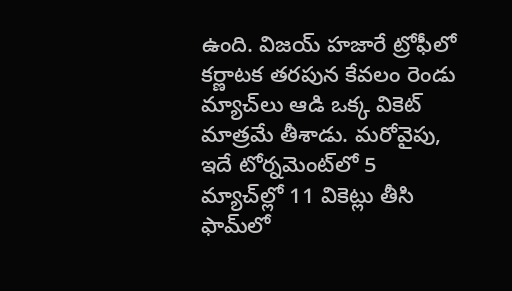ఉంది. విజయ్ హజారే ట్రోఫీలో కర్ణాటక తరపున కేవలం రెండు మ్యాచ్‌లు ఆడి ఒక్క వికెట్ మాత్రమే తీశాడు. మరోవైపు, ఇదే టోర్నమెంట్‌లో 5 మ్యాచ్‌ల్లో 11 వికెట్లు తీసి ఫామ్‌లో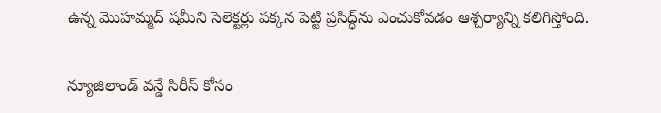ఉన్న మొహమ్మద్ షమీని సెలెక్టర్లు పక్కన పెట్టి ప్రసిద్ధ్‌ను ఎంచుకోవడం ఆశ్చర్యాన్ని కలిగిస్తోంది.

న్యూజిలాండ్ వన్డే సిరీస్ కోసం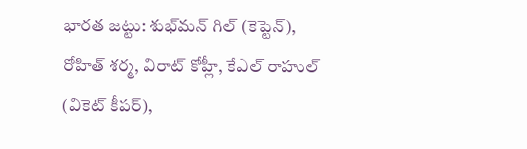భారత జట్టు: శుభ్‌మన్ గిల్ (కెప్టెన్), రోహిత్ శర్మ, విరాట్ కోహ్లీ, కేఎల్ రాహుల్ (వికెట్ కీపర్),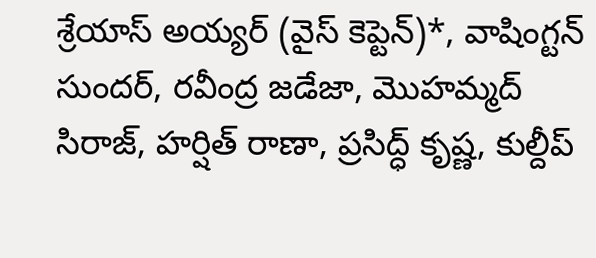శ్రేయాస్ అయ్యర్ (వైస్ కెప్టెన్)*, వాషింగ్టన్ సుందర్, రవీంద్ర జడేజా, మొహమ్మద్ సిరాజ్, హర్షిత్ రాణా, ప్రసిద్ధ్ కృష్ణ, కుల్దీప్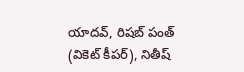యాదవ్, రిషబ్ పంత్ (వికెట్ కీపర్), నితీష్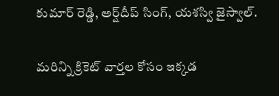కుమార్ రెడ్డి, అర్ష్‌దీప్ సింగ్, యశస్వి జైస్వాల్.

మరిన్ని క్రికెట్ వార్తల కోసం ఇక్కడ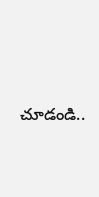చూడండి..